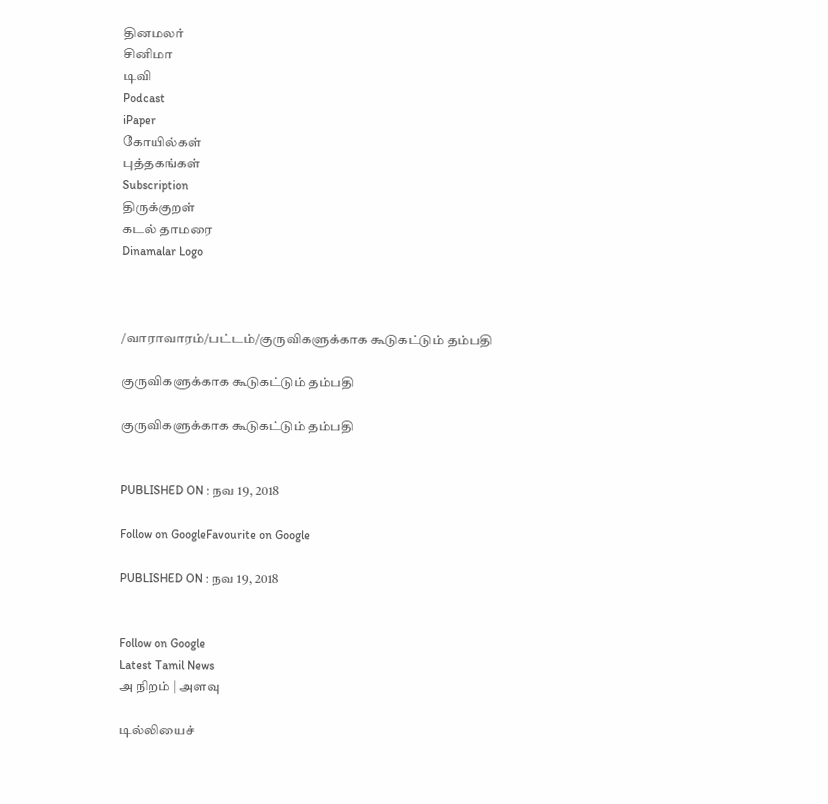தினமலர்
சினிமா
டிவி
Podcast
iPaper
கோயில்கள்
புத்தகங்கள்
Subscription
திருக்குறள்
கடல் தாமரை
Dinamalar Logo



/வாராவாரம்/பட்டம்/குருவிகளுக்காக கூடுகட்டும் தம்பதி

குருவிகளுக்காக கூடுகட்டும் தம்பதி

குருவிகளுக்காக கூடுகட்டும் தம்பதி


PUBLISHED ON : நவ 19, 2018

Follow on GoogleFavourite on Google

PUBLISHED ON : நவ 19, 2018


Follow on Google
Latest Tamil News
அ நிறம் | அளவு

டில்லியைச்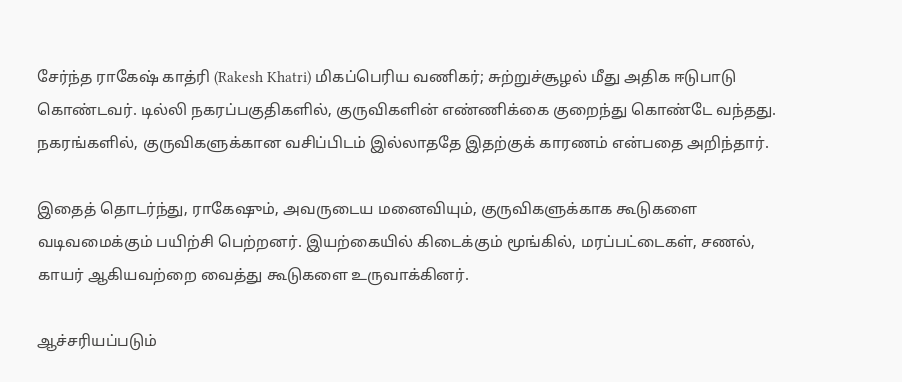சேர்ந்த ராகேஷ் காத்ரி (Rakesh Khatri) மிகப்பெரிய வணிகர்; சுற்றுச்சூழல் மீது அதிக ஈடுபாடு கொண்டவர். டில்லி நகரப்பகுதிகளில், குருவிகளின் எண்ணிக்கை குறைந்து கொண்டே வந்தது. நகரங்களில், குருவிகளுக்கான வசிப்பிடம் இல்லாததே இதற்குக் காரணம் என்பதை அறிந்தார்.

இதைத் தொடர்ந்து, ராகேஷும், அவருடைய மனைவியும், குருவிகளுக்காக கூடுகளை வடிவமைக்கும் பயிற்சி பெற்றனர். இயற்கையில் கிடைக்கும் மூங்கில், மரப்பட்டைகள், சணல், காயர் ஆகியவற்றை வைத்து கூடுகளை உருவாக்கினர்.

ஆச்சரியப்படும்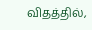விதத்தில்,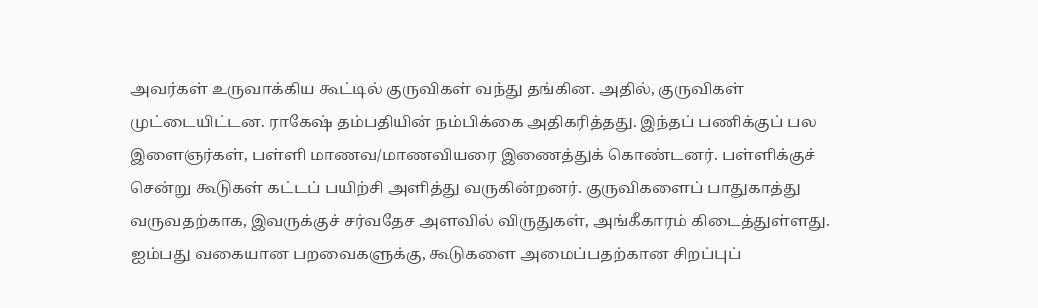அவர்கள் உருவாக்கிய கூட்டில் குருவிகள் வந்து தங்கின. அதில், குருவிகள் முட்டையிட்டன. ராகேஷ் தம்பதியின் நம்பிக்கை அதிகரித்தது. இந்தப் பணிக்குப் பல இளைஞர்கள், பள்ளி மாணவ/மாணவியரை இணைத்துக் கொண்டனர். பள்ளிக்குச் சென்று கூடுகள் கட்டப் பயிற்சி அளித்து வருகின்றனர். குருவிகளைப் பாதுகாத்து வருவதற்காக, இவருக்குச் சர்வதேச அளவில் விருதுகள், அங்கீகாரம் கிடைத்துள்ளது. ஐம்பது வகையான பறவைகளுக்கு, கூடுகளை அமைப்பதற்கான சிறப்புப்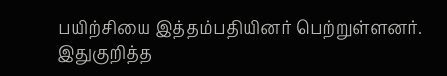பயிற்சியை இத்தம்பதியினர் பெற்றுள்ளனர். இதுகுறித்த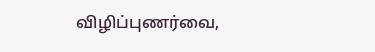விழிப்புணர்வை,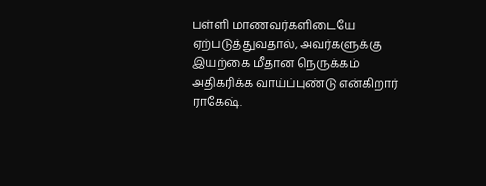பள்ளி மாணவர்களிடையே ஏற்படுத்துவதால், அவர்களுக்கு இயற்கை மீதான நெருக்கம் அதிகரிக்க வாய்ப்புண்டு என்கிறார் ராகேஷ்.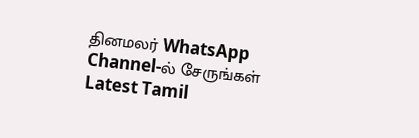தினமலர் WhatsApp Channel-ல் சேருங்கள்
Latest Tamil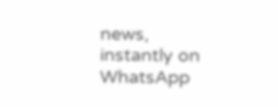news, instantly on WhatsApp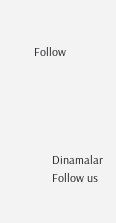Follow





      Dinamalar
      Follow us